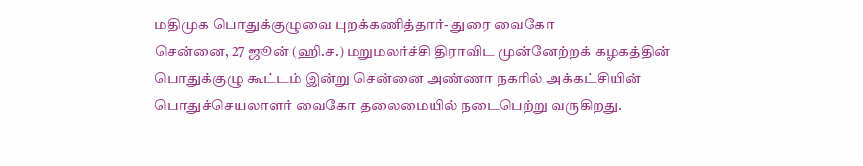மதிமுக பொதுக்குழுவை புறக்கணித்தார்- துரை வைகோ
சென்னை, 27 ஜூன் (ஹி.ச.) மறுமலர்ச்சி திராவிட முன்னேற்றக் கழகத்தின் பொதுக்குழு கூட்டம் இன்று சென்னை அண்ணா நகரில் அக்கட்சியின் பொதுச்செயலாளர் வைகோ தலைமையில் நடைபெற்று வருகிறது.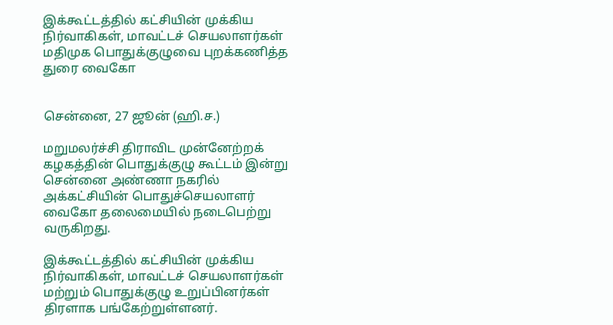இக்கூட்டத்தில் கட்சியின் முக்கிய நிர்வாகிகள், மாவட்டச் செயலாளர்கள்
மதிமுக பொதுக்குழுவை புறக்கணித்த துரை வைகோ


சென்னை, 27 ஜூன் (ஹி.ச.)

மறுமலர்ச்சி திராவிட முன்னேற்றக் கழகத்தின் பொதுக்குழு கூட்டம் இன்று சென்னை அண்ணா நகரில் அக்கட்சியின் பொதுச்செயலாளர் வைகோ தலைமையில் நடைபெற்று வருகிறது.

இக்கூட்டத்தில் கட்சியின் முக்கிய நிர்வாகிகள், மாவட்டச் செயலாளர்கள் மற்றும் பொதுக்குழு உறுப்பினர்கள் திரளாக பங்கேற்றுள்ளனர்.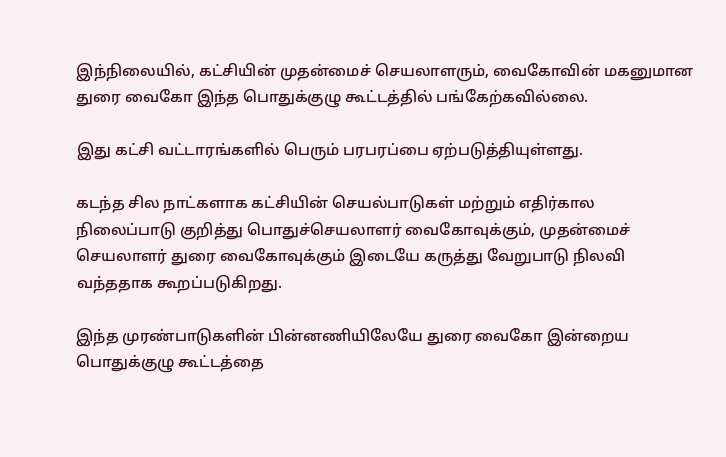இந்நிலையில், கட்சியின் முதன்மைச் செயலாளரும், வைகோவின் மகனுமான துரை வைகோ இந்த பொதுக்குழு கூட்டத்தில் பங்கேற்கவில்லை.

இது கட்சி வட்டாரங்களில் பெரும் பரபரப்பை ஏற்படுத்தியுள்ளது.

கடந்த சில நாட்களாக கட்சியின் செயல்பாடுகள் மற்றும் எதிர்கால நிலைப்பாடு குறித்து பொதுச்செயலாளர் வைகோவுக்கும், முதன்மைச் செயலாளர் துரை வைகோவுக்கும் இடையே கருத்து வேறுபாடு நிலவி வந்ததாக கூறப்படுகிறது.

இந்த முரண்பாடுகளின் பின்னணியிலேயே துரை வைகோ இன்றைய பொதுக்குழு கூட்டத்தை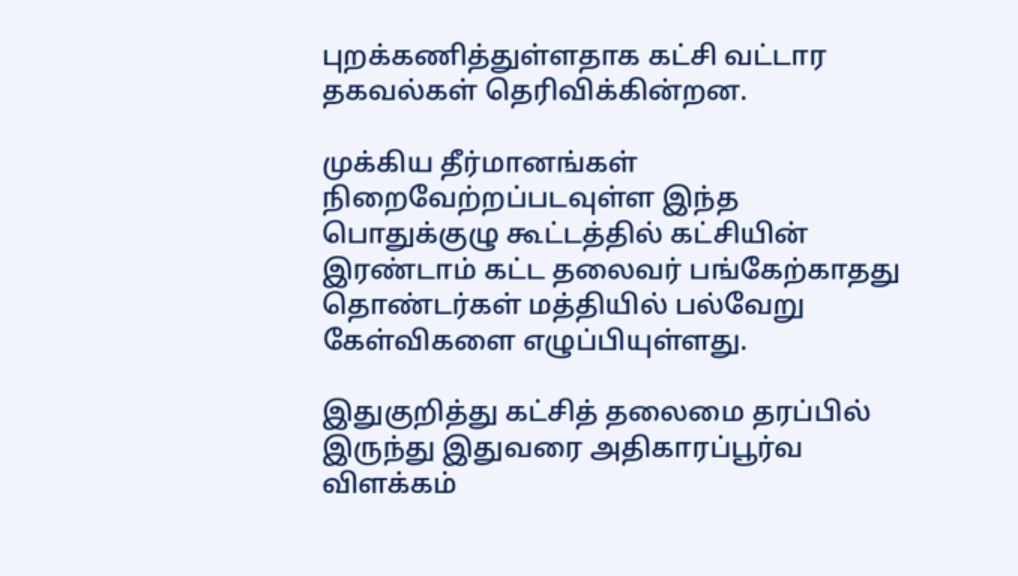புறக்கணித்துள்ளதாக கட்சி வட்டார தகவல்கள் தெரிவிக்கின்றன.

முக்கிய தீர்மானங்கள் நிறைவேற்றப்படவுள்ள இந்த பொதுக்குழு கூட்டத்தில் கட்சியின் இரண்டாம் கட்ட தலைவர் பங்கேற்காதது தொண்டர்கள் மத்தியில் பல்வேறு கேள்விகளை எழுப்பியுள்ளது.

இதுகுறித்து கட்சித் தலைமை தரப்பில் இருந்து இதுவரை அதிகாரப்பூர்வ விளக்கம்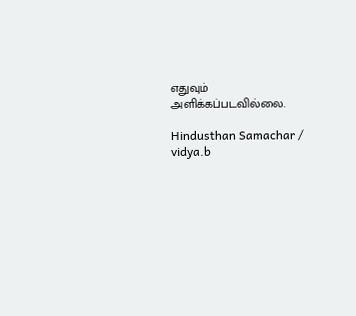எதுவும் அளிக்கப்படவில்லை.

Hindusthan Samachar / vidya.b